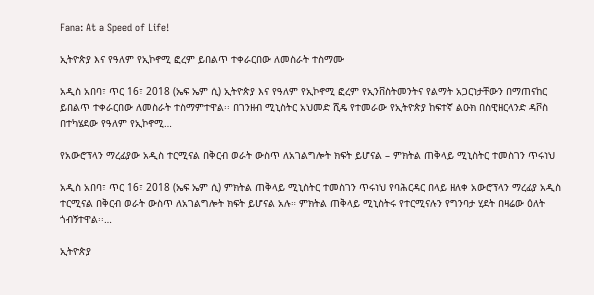Fana: At a Speed of Life!

ኢትዮጵያ እና የዓለም የኢኮኖሚ ፎረም ይበልጥ ተቀራርበው ለመስራት ተስማሙ

አዲስ አበባ፣ ጥር 16፣ 2018 (ኤፍ ኤም ሲ) ኢትዮጵያ እና የዓለም የኢኮኖሚ ፎረም የኢንቨስትመንትና የልማት አጋርነታቸውን በማጠናከር ይበልጥ ተቀራርበው ለመስራት ተስማምተዋል፡፡ በገንዘብ ሚኒስትር አህመድ ሺዴ የተመራው የኢትዮጵያ ከፍተኛ ልዑክ በስዊዘርላንድ ዳቮስ በተካሄደው የዓለም የኢኮኖሚ…

የአውሮፕላን ማረፊያው አዲስ ተርሚናል በቅርብ ወራት ውስጥ ለአገልግሎት ክፍት ይሆናል – ምክትል ጠቅላይ ሚኒስትር ተመስገን ጥሩነህ

አዲስ አበባ፣ ጥር 16፣ 2018 (ኤፍ ኤም ሲ) ምክትል ጠቅላይ ሚኒስትር ተመስገን ጥሩነህ የባሕርዳር በላይ ዘለቀ አውሮፕላን ማረፊያ አዲስ ተርሚናል በቅርብ ወራት ውስጥ ለአገልግሎት ክፍት ይሆናል አሉ። ምክትል ጠቅላይ ሚኒስትሩ የተርሚናሉን የግንባታ ሂደት በዛሬው ዕለት ጎብኝተዋል፡፡…

ኢትዮጵያ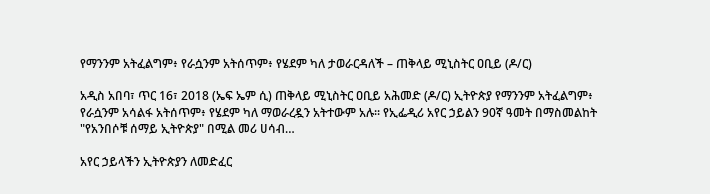የማንንም አትፈልግም፥ የራሷንም አትሰጥም፥ የሄደም ካለ ታወራርዳለች – ጠቅላይ ሚኒስትር ዐቢይ (ዶ/ር)

አዲስ አበባ፣ ጥር 16፣ 2018 (ኤፍ ኤም ሲ) ጠቅላይ ሚኒስትር ዐቢይ አሕመድ (ዶ/ር) ኢትዮጵያ የማንንም አትፈልግም፥ የራሷንም አሳልፋ አትሰጥም፥ የሄደም ካለ ማወራረዷን አትተውም አሉ፡፡ የኢፌዲሪ አየር ኃይልን 90ኛ ዓመት በማስመልከት "የአንበሶቹ ሰማይ ኢትዮጵያ" በሚል መሪ ሀሳብ…

አየር ኃይላችን ኢትዮጵያን ለመድፈር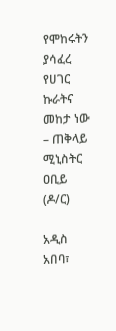የሞከሩትን ያሳፈረ የሀገር ኩራትና መከታ ነው – ጠቅላይ ሚኒስትር ዐቢይ (ዶ/ር)

አዲስ አበባ፣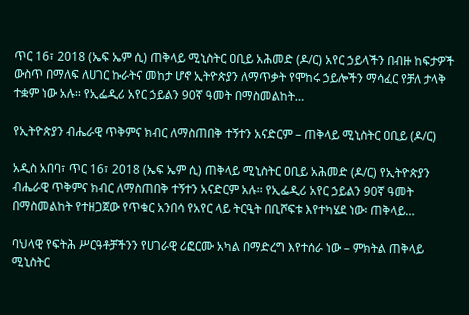ጥር 16፣ 2018 (ኤፍ ኤም ሲ) ጠቅላይ ሚኒስትር ዐቢይ አሕመድ (ዶ/ር) አየር ኃይላችን በብዙ ከፍታዎች ውስጥ በማለፍ ለሀገር ኩራትና መከታ ሆኖ ኢትዮጵያን ለማጥቃት የሞከሩ ኃይሎችን ማሳፈር የቻለ ታላቅ ተቋም ነው አሉ፡፡ የኢፌዲሪ አየር ኃይልን 90ኛ ዓመት በማስመልከት…

የኢትዮጵያን ብሔራዊ ጥቅምና ክብር ለማስጠበቅ ተኝተን አናድርም – ጠቅላይ ሚኒስትር ዐቢይ (ዶ/ር)

አዲስ አበባ፣ ጥር 16፣ 2018 (ኤፍ ኤም ሲ) ጠቅላይ ሚኒስትር ዐቢይ አሕመድ (ዶ/ር) የኢትዮጵያን ብሔራዊ ጥቅምና ክብር ለማስጠበቅ ተኝተን አናድርም አሉ፡፡ የኢፌዲሪ አየር ኃይልን 90ኛ ዓመት በማስመልከት የተዘጋጀው የጥቁር አንበሳ የአየር ላይ ትርዒት በቢሾፍቱ እየተካሄደ ነው፡ ጠቅላይ…

ባህላዊ የፍትሕ ሥርዓቶቻችንን የሀገራዊ ሪፎርሙ አካል በማድረግ እየተሰራ ነው – ምክትል ጠቅላይ ሚኒስትር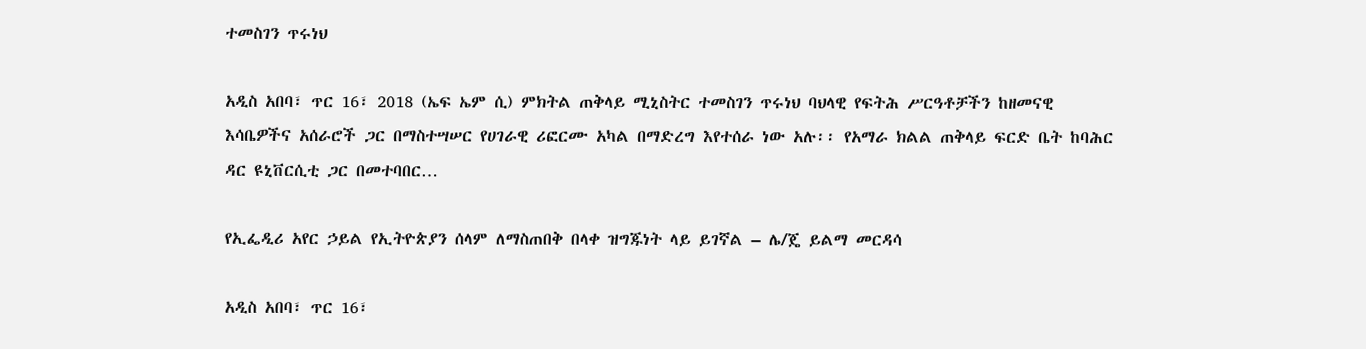ተመስገን ጥሩነህ

አዲስ አበባ፣ ጥር 16፣ 2018 (ኤፍ ኤም ሲ) ምክትል ጠቅላይ ሚኒስትር ተመስገን ጥሩነህ ባህላዊ የፍትሕ ሥርዓቶቻችን ከዘመናዊ እሳቤዎችና አሰራሮች ጋር በማስተሣሠር የሀገራዊ ሪፎርሙ አካል በማድረግ እየተሰራ ነው አሉ፡፡ የአማራ ክልል ጠቅላይ ፍርድ ቤት ከባሕር ዳር ዩኒቨርሲቲ ጋር በመተባበር…

የኢፌዲሪ አየር ኃይል የኢትዮጵያን ሰላም ለማስጠበቅ በላቀ ዝግጁነት ላይ ይገኛል – ሌ/ጄ ይልማ መርዳሳ

አዲስ አበባ፣ ጥር 16፣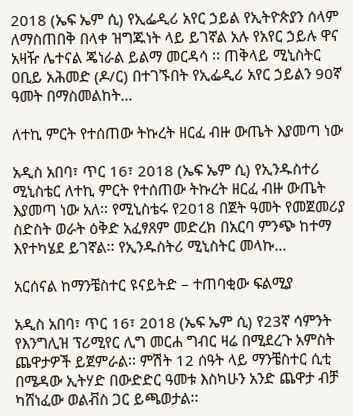2018 (ኤፍ ኤም ሲ) የኢፌዲሪ አየር ኃይል የኢትዮጵያን ሰላም ለማስጠበቅ በላቀ ዝግጁነት ላይ ይገኛል አሉ የአየር ኃይሉ ዋና አዛዥ ሌተናል ጄነራል ይልማ መርዳሳ ፡፡ ጠቅላይ ሚኒስትር ዐቢይ አሕመድ (ዶ/ር) በተገኙበት የኢፌዲሪ አየር ኃይልን 90ኛ ዓመት በማስመልከት…

ለተኪ ምርት የተሰጠው ትኩረት ዘርፈ ብዙ ውጤት እያመጣ ነው

አዲስ አበባ፣ ጥር 16፣ 2018 (ኤፍ ኤም ሲ) የኢንዱስተሪ ሚኒስቴር ለተኪ ምርት የተሰጠው ትኩረት ዘርፈ ብዙ ውጤት እያመጣ ነው አለ፡፡ የሚኒስቴሩ የ2018 በጀት ዓመት የመጀመሪያ ስድስት ወራት ዕቅድ አፈፃጸም መድረክ በአርባ ምንጭ ከተማ እየተካሄደ ይገኛል፡፡ የኢንዱስትሪ ሚኒስትር መላኩ…

አርሰናል ከማንቼስተር ዩናይትድ – ተጠባቂው ፍልሚያ

አዲስ አበባ፣ ጥር 16፣ 2018 (ኤፍ ኤም ሲ) የ23ኛ ሳምንት የእንግሊዝ ፕሪሚየር ሊግ መርሐ ግብር ዛሬ በሚደረጉ አምስት ጨዋታዎች ይጀምራል፡፡ ምሽት 12 ሰዓት ላይ ማንቼስተር ሲቲ በሜዳው ኢትሃድ በውድድር ዓመቱ እስካሁን አንድ ጨዋታ ብቻ ካሸነፈው ወልቭስ ጋር ይጫወታል፡፡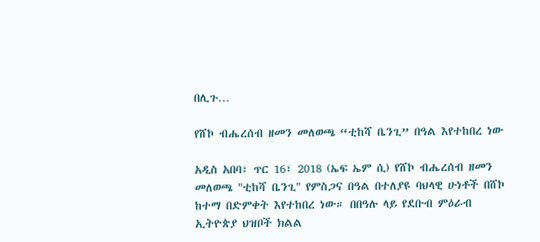በሊጉ…

የሸኮ ብሔረሰብ ዘመን መለወጫ “ቲከሻ ቤንጊ” በዓል እየተከበረ ነው

አዲስ አበባ፣ ጥር 16፣ 2018 (ኤፍ ኤም ሲ) የሸኮ ብሔረሰብ ዘመን መለወጫ "ቲከሻ ቤንጊ" የምስጋና በዓል በተለያዩ ባህላዊ ሁነቶች በሸኮ ከተማ በድምቀት እየተከበረ ነው። በበዓሉ ላይ የደቡብ ምዕራብ ኢትዮጵያ ህዝቦች ክልል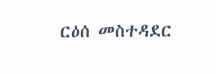ርዕሰ መስተዳደር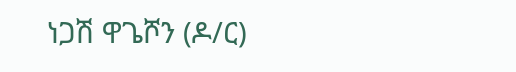ነጋሽ ዋጌሾን (ዶ/ር)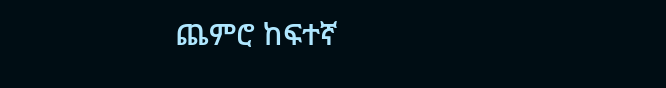ጨምሮ ከፍተኛ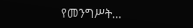የመንግሥት…